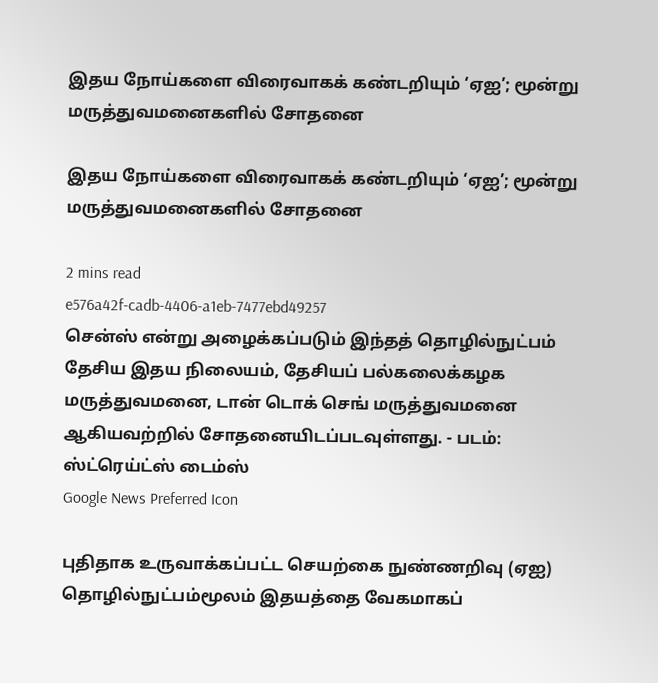இதய நோய்களை விரைவாகக் கண்டறியும் ‘ஏஐ’; மூன்று மருத்துவமனைகளில் சோதனை

இதய நோய்களை விரைவாகக் கண்டறியும் ‘ஏஐ’; மூன்று மருத்துவமனைகளில் சோதனை

2 mins read
e576a42f-cadb-4406-a1eb-7477ebd49257
சென்ஸ் என்று அழைக்கப்படும் இந்தத் தொழில்நுட்பம் தேசிய இதய நிலையம், தேசியப் பல்கலைக்கழக மருத்துவமனை, டான் டொக் செங் மருத்துவமனை ஆகியவற்றில் சோதனையிடப்படவுள்ளது. - படம்: ஸ்ட்ரெய்ட்ஸ் டைம்ஸ்
Google News Preferred Icon

புதிதாக உருவாக்கப்பட்ட செயற்கை நுண்ணறிவு (ஏஐ) தொழில்நுட்பம்மூலம் இதயத்தை வேகமாகப்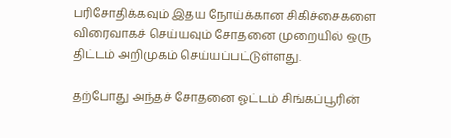பரிசோதிக்கவும் இதய நோய்க்கான சிகிச்சைகளை விரைவாகச் செய்யவும் சோதனை முறையில் ஒரு திட்டம் அறிமுகம் செய்யப்பட்டுள்ளது.

தற்போது அந்தச் சோதனை ஓட்டம் சிங்கப்பூரின்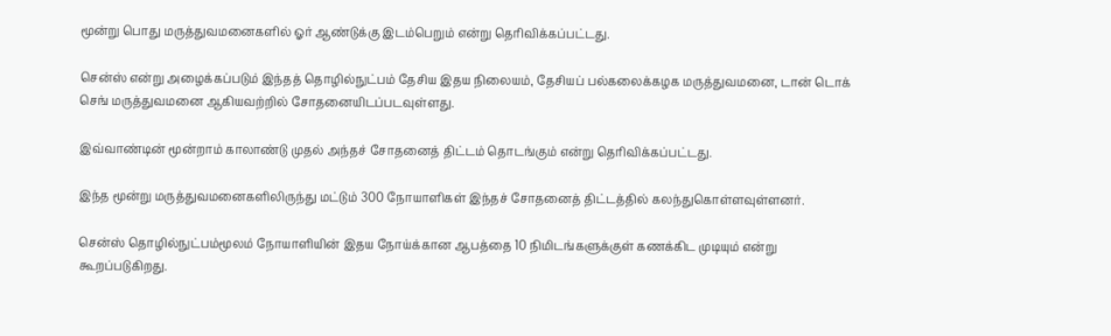மூன்று பொது மருத்துவமனைகளில் ஓர் ஆண்டுக்கு இடம்பெறும் என்று தெரிவிக்கப்பட்டது.

சென்ஸ் என்று அழைக்கப்படும் இந்தத் தொழில்நுட்பம் தேசிய இதய நிலையம், தேசியப் பல்கலைக்கழக மருத்துவமனை, டான் டொக் செங் மருத்துவமனை ஆகியவற்றில் சோதனையிடப்படவுள்ளது.

இவ்வாண்டின் மூன்றாம் காலாண்டு முதல் அந்தச் சோதனைத் திட்டம் தொடங்கும் என்று தெரிவிக்கப்பட்டது.

இந்த மூன்று மருத்துவமனைகளிலிருந்து மட்டும் 300 நோயாளிகள் இந்தச் சோதனைத் திட்டத்தில் கலந்துகொள்ளவுள்ளனர்.

சென்ஸ் தொழில்நுட்பம்மூலம் நோயாளியின் இதய நோய்க்கான ஆபத்தை 10 நிமிடங்களுக்குள் கணக்கிட முடியும் என்று கூறப்படுகிறது.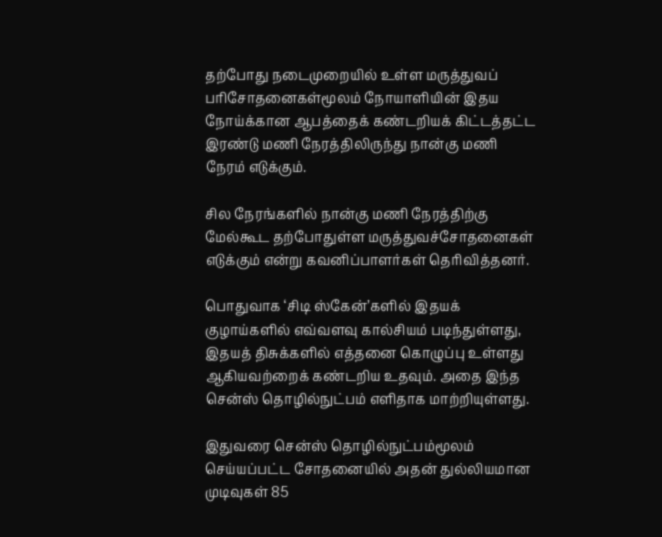தற்போது நடைமுறையில் உள்ள மருத்துவப் பரிசோதனைகள்மூலம் நோயாளியின் இதய நோய்க்கான ஆபத்தைக் கண்டறியக் கிட்டத்தட்ட இரண்டு மணி நேரத்திலிருந்து நான்கு மணி நேரம் எடுக்கும்.

சில நேரங்களில் நான்கு மணி நேரத்திற்கு மேல்கூட தற்போதுள்ள மருத்துவச்சோதனைகள் எடுக்கும் என்று கவனிப்பாளர்கள் தெரிவித்தனர்.

பொதுவாக ‘சிடி ஸ்கேன்’களில் இதயக் குழாய்களில் எவ்வளவு கால்சியம் படிந்துள்ளது, இதயத் திசுக்களில் எத்தனை கொழுப்பு உள்ளது ஆகியவற்றைக் கண்டறிய உதவும். அதை இந்த சென்ஸ் தொழில்நுட்பம் எளிதாக மாற்றியுள்ளது.

இதுவரை சென்ஸ் தொழில்நுட்பம்மூலம் செய்யப்பட்ட சோதனையில் அதன் துல்லியமான முடிவுகள் 85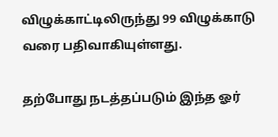விழுக்காட்டிலிருந்து 99 விழுக்காடு வரை பதிவாகியுள்ளது.

தற்போது நடத்தப்படும் இந்த ஓர்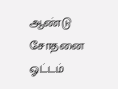ஆண்டு சோதனை ஓட்டம்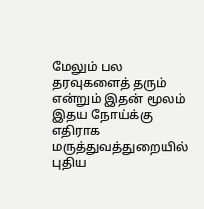மேலும் பல தரவுகளைத் தரும் என்றும் இதன் மூலம் இதய நோய்க்கு எதிராக மருத்துவத்துறையில் புதிய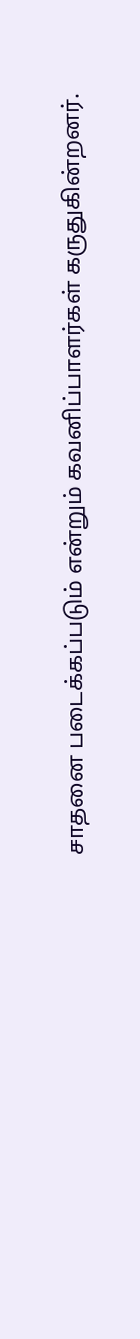சாதனை படைக்கப்படும் என்றும் கவனிப்பாளர்கள் கருதுகின்றனர்.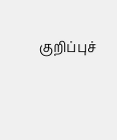குறிப்புச்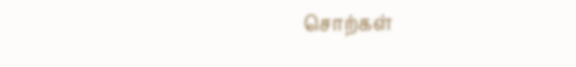சொற்கள்